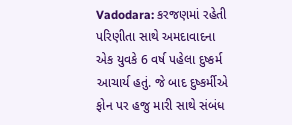Vadodara: કરજણમાં રહેતી પરિણીતા સાથે અમદાવાદના એક યુવકે 6 વર્ષ પહેલા દુષ્કર્મ આચાર્ય હતું. જે બાદ દુષ્કર્મીએ ફોન પર હજુ મારી સાથે સંબંધ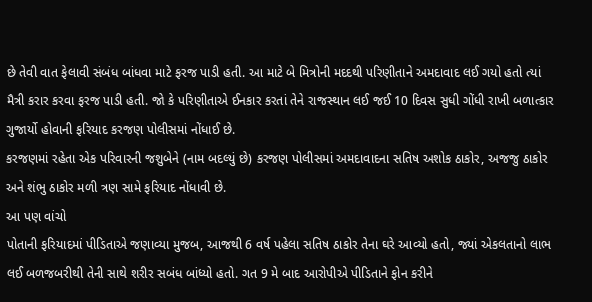છે તેવી વાત ફેલાવી સંબંધ બાંધવા માટે ફરજ પાડી હતી. આ માટે બે મિત્રોની મદદથી પરિણીતાને અમદાવાદ લઈ ગયો હતો ત્યાં મૈત્રી કરાર કરવા ફરજ પાડી હતી. જો કે પરિણીતાએ ઈનકાર કરતાં તેને રાજસ્થાન લઈ જઈ 10 દિવસ સુધી ગોંધી રાખી બળાત્કાર ગુજાર્યો હોવાની ફરિયાદ કરજણ પોલીસમાં નોંધાઈ છે.
કરજણમાં રહેતા એક પરિવારની જશુબેને (નામ બદલ્યું છે) કરજણ પોલીસમાં અમદાવાદના સતિષ અશોક ઠાકોર, અજજુ ઠાકોર અને શંભુ ઠાકોર મળી ત્રણ સામે ફરિયાદ નોંધાવી છે.
આ પણ વાંચો
પોતાની ફરિયાદમાં પીડિતાએ જણાવ્યા મુજબ, આજથી 6 વર્ષ પહેલા સતિષ ઠાકોર તેના ઘરે આવ્યો હતો, જ્યાં એકલતાનો લાભ લઈ બળજબરીથી તેની સાથે શરીર સબંધ બાંધ્યો હતો. ગત 9 મે બાદ આરોપીએ પીડિતાને ફોન કરીને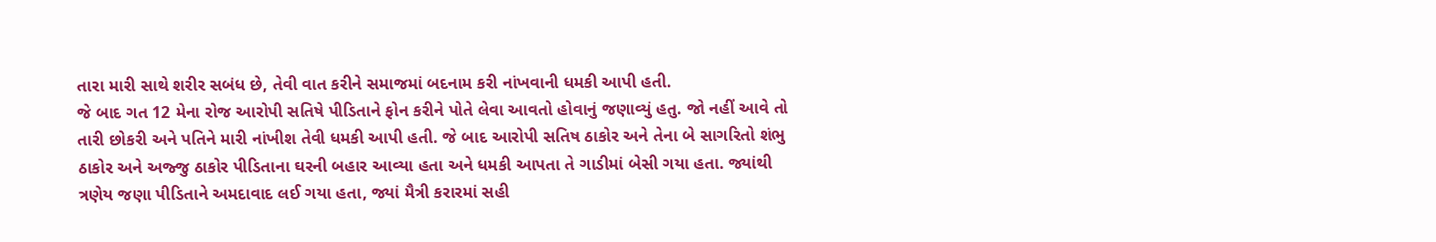તારા મારી સાથે શરીર સબંધ છે, તેવી વાત કરીને સમાજમાં બદનામ કરી નાંખવાની ધમકી આપી હતી.
જે બાદ ગત 12 મેના રોજ આરોપી સતિષે પીડિતાને ફોન કરીને પોતે લેવા આવતો હોવાનું જણાવ્યું હતુ. જો નહીં આવે તો તારી છોકરી અને પતિને મારી નાંખીશ તેવી ધમકી આપી હતી. જે બાદ આરોપી સતિષ ઠાકોર અને તેના બે સાગરિતો શંભુ ઠાકોર અને અજ્જુ ઠાકોર પીડિતાના ઘરની બહાર આવ્યા હતા અને ધમકી આપતા તે ગાડીમાં બેસી ગયા હતા. જ્યાંથી ત્રણેય જણા પીડિતાને અમદાવાદ લઈ ગયા હતા, જ્યાં મૈત્રી કરારમાં સહી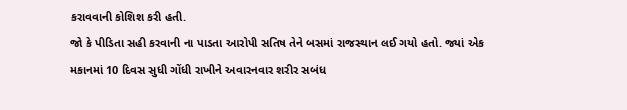કરાવવાની કોશિશ કરી હતી.
જો કે પીડિતા સહી કરવાની ના પાડતા આરોપી સતિષ તેને બસમાં રાજસ્થાન લઈ ગયો હતો. જ્યાં એક મકાનમાં 10 દિવસ સુધી ગોંધી રાખીને અવારનવાર શરીર સબંધ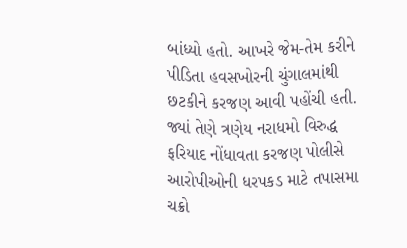બાંધ્યો હતો. આખરે જેમ-તેમ કરીને પીડિતા હવસખોરની ચુંગાલમાંથી છટકીને કરજણ આવી પહોંચી હતી. જ્યાં તેણે ત્રણેય નરાધમો વિરુદ્ધ ફરિયાદ નોંધાવતા કરજણ પોલીસે આરોપીઓની ધરપકડ માટે તપાસમા ચક્રો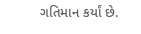ગતિમાન કર્યાં છે.